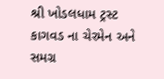શ્રી ખોડલધામ ટ્રસ્ટ કાગવડ ના ચેરમેન અને સમગ્ર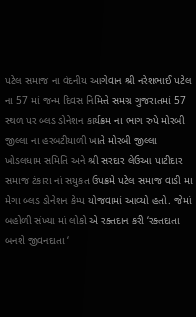પટેલ સમાજ ના વંદનીય આગેવાન શ્રી નરેશભાઈ પટેલ ના 57 માં જન્મ દિવસ નિમિત્તે સમગ્ર ગુજરાતમાં 57 સ્થળ પર બ્લડ ડોનેશન કાર્યક્રમ ના ભાગ રુપે મોરબી જીલ્લા ના હરબટીયાળી ખાતે મોરબી જીલ્લા ખોડલધામ સમિતિ અને શ્રી સરદાર લેઉઆ પાટીદાર સમાજ ટંકારા નાં સયુકત ઉપક્રમે પટેલ સમાજ વાડી મા મેગા બ્લડ ડોનેશન કેમ્પ યોજવામાં આવ્યો હતો. જેમાં બહોળી સંખ્યા માં લોકો એ રક્તદાન કરી ‘રક્તદાતા બનશે જીવનદાતા ‘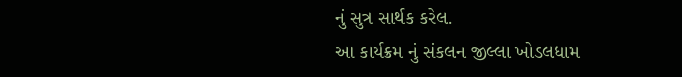નું સુત્ર સાર્થક કરેલ.
આ કાર્યક્રમ નું સંકલન જીલ્લા ખોડલધામ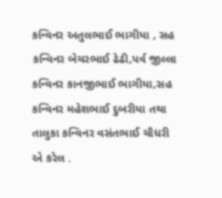કન્વિનર અતુલભાઈ ભાગીયા , સહ કન્વિનર બેચરભાઈ ઢેઢી,પર્વ જીલ્લા કન્વિનર કાનજીભાઈ ભાગીયા,સહ કન્વિનર મહેશભાઈ દુબરીયા તથા તાલુકા કન્વિનર વસંતભાઈ ચૌધરી એ કરેલ .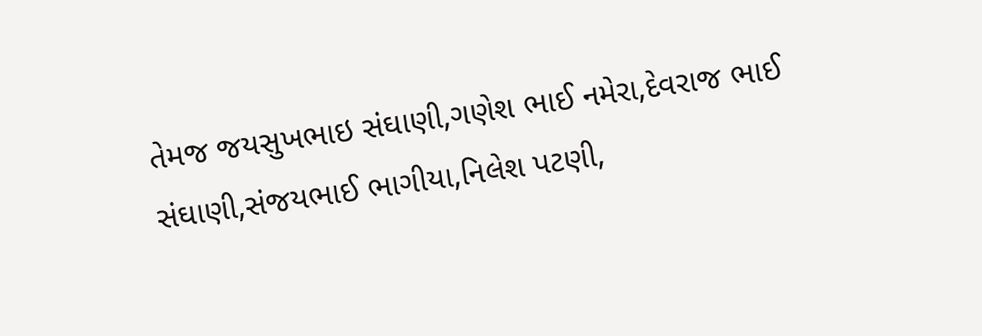તેમજ જયસુખભાઇ સંઘાણી,ગણેશ ભાઈ નમેરા,દેવરાજ ભાઈ સંઘાણી,સંજયભાઈ ભાગીયા,નિલેશ પટણી,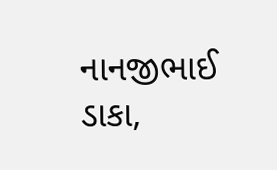નાનજીભાઈ ડાકા,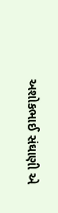અશોકભાઈ સંઘાણી એ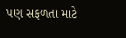પણ સફળતા માટે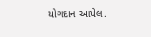યોગદાન આપેલ.